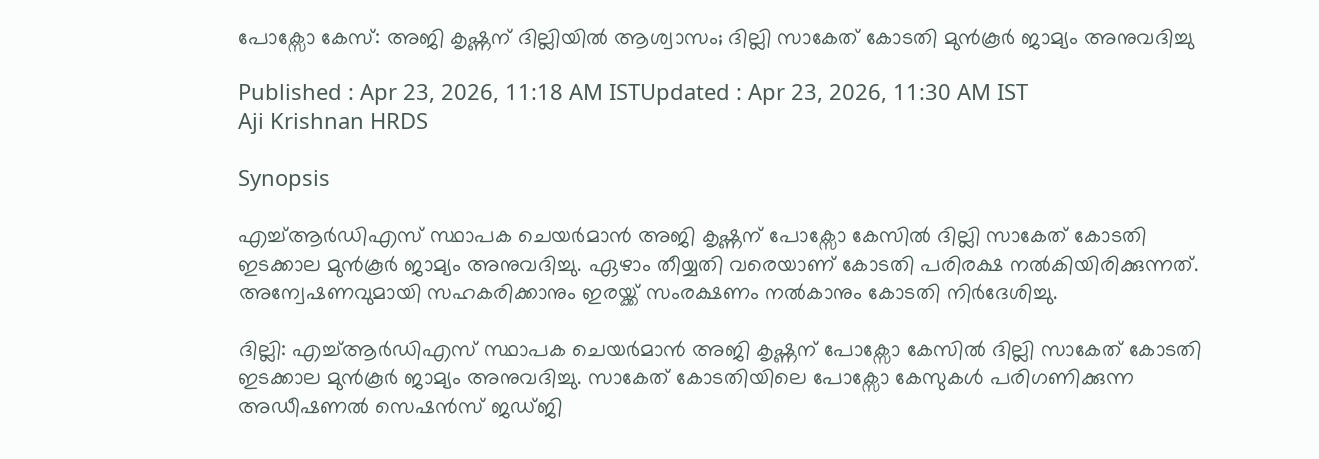പോക്സോ കേസ്: അജി കൃഷ്ണന് ദില്ലിയിൽ ആശ്വാസം; ദില്ലി സാകേത് കോടതി മുൻകൂർ ജാമ്യം അനുവദിച്ചു

Published : Apr 23, 2026, 11:18 AM ISTUpdated : Apr 23, 2026, 11:30 AM IST
Aji Krishnan HRDS

Synopsis

എച്ച്ആർഡിഎസ് സ്ഥാപക ചെയർമാൻ അജി കൃഷ്ണന് പോക്സോ കേസിൽ ദില്ലി സാകേത് കോടതി ഇടക്കാല മുൻ‌കൂർ ജാമ്യം അനുവദിച്ചു. ഏഴാം തീയ്യതി വരെയാണ് കോടതി പരിരക്ഷ നൽകിയിരിക്കുന്നത്. അന്വേഷണവുമായി സഹകരിക്കാനും ഇരയ്ക്ക് സംരക്ഷണം നൽകാനും കോടതി നിർദേശിച്ചു.

ദില്ലി: എച്ച്ആർഡിഎസ് സ്ഥാപക ചെയർമാൻ അജി കൃഷ്ണന് പോക്സോ കേസിൽ ദില്ലി സാകേത് കോടതി ഇടക്കാല മുൻ‌കൂർ ജാമ്യം അനുവദിച്ചു. സാകേത് കോടതിയിലെ പോക്സോ കേസുകൾ പരിഗണിക്കുന്ന അഡീഷണൽ സെഷൻസ് ജഡ്ജി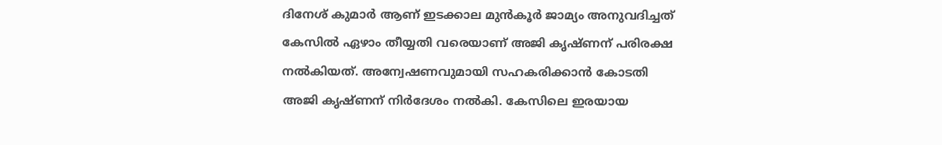ദിനേശ് കുമാർ ആണ് ഇടക്കാല മുൻ‌കൂർ ജാമ്യം അനുവദിച്ചത് കേസിൽ ഏഴാം തീയ്യതി വരെയാണ് അജി കൃഷ്ണന് പരിരക്ഷ നൽകിയത്. അന്വേഷണവുമായി സഹകരിക്കാൻ കോടതി അജി കൃഷ്ണന് നിർദേശം നൽകി. കേസിലെ ഇരയായ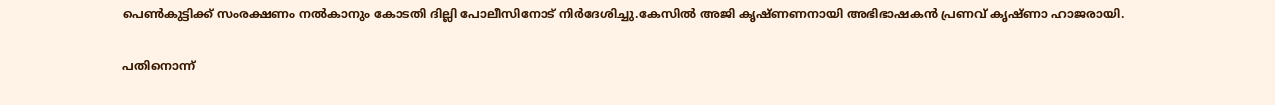പെൺകുട്ടിക്ക് സംരക്ഷണം നൽകാനും കോടതി ദില്ലി പോലീസിനോട് നിർദേശിച്ചു.കേസിൽ അജി കൃഷ്ണണനായി അഭിഭാഷകൻ പ്രണവ് കൃഷ്ണാ ഹാജരായി.

പതിനൊന്ന്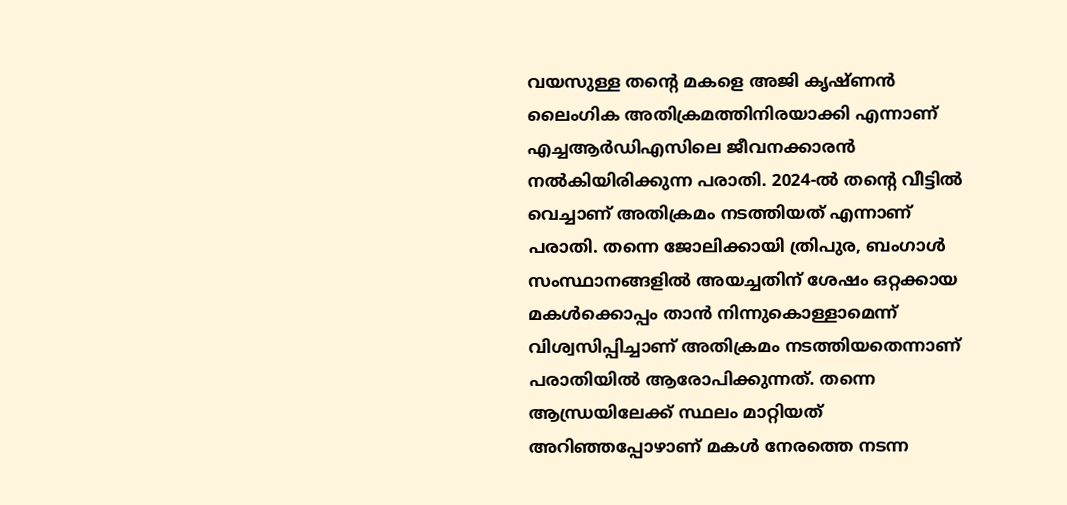വയസുള്ള തന്റെ മകളെ അജി കൃഷ്ണൻ ലൈംഗിക അതിക്രമത്തിനിരയാക്കി എന്നാണ് എച്ചആർഡിഎസിലെ ജീവനക്കാരൻ നൽകിയിരിക്കുന്ന പരാതി. 2024-ൽ തന്റെ വീട്ടിൽ വെച്ചാണ് അതിക്രമം നടത്തിയത് എന്നാണ് പരാതി. തന്നെ ജോലിക്കായി ത്രിപുര, ബംഗാൾ സംസ്ഥാനങ്ങളിൽ അയച്ചതിന് ശേഷം ഒറ്റക്കായ മകൾക്കൊപ്പം താൻ നിന്നുകൊള്ളാമെന്ന് വിശ്വസിപ്പിച്ചാണ് അതിക്രമം നടത്തിയതെന്നാണ് പരാതിയിൽ ആരോപിക്കുന്നത്. തന്നെ ആന്ധ്രയിലേക്ക് സ്ഥലം മാറ്റിയത് അറിഞ്ഞപ്പോഴാണ് മകൾ നേരത്തെ നടന്ന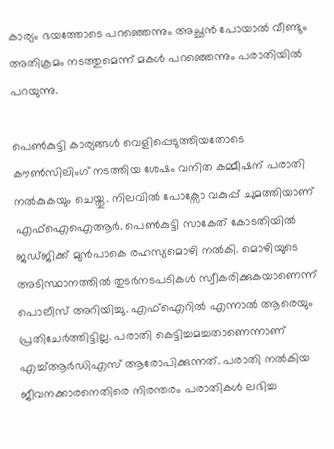കാര്യം ഭയത്തോടെ പറഞ്ഞെന്നും അച്ഛൻ പോയാൽ വീണ്ടും അതിക്രമം നടത്തുമെന്ന് മകൾ പറഞ്ഞെന്നും പരാതിയിൽ പറയുന്നു.

പെൺകുട്ടി കാര്യങ്ങൾ വെളിപ്പെടുത്തിയതോടെ കൗൺസിലിംഗ് നടത്തിയ ശേഷം വനിത കമ്മീഷന് പരാതി നൽകുകയും ചെയ്തു. നിലവിൽ പോക്സോ വകുപ്പ് ചുമത്തിയാണ് എഫ്ഐഐആർ. പെൺകുട്ടി സാകേത് കോടതിയിൽ ജഡ്‌ജിക്ക് മുൻപാകെ രഹസ്യമൊഴി നൽകി. മൊഴിയുടെ അടിസ്ഥാനത്തിൽ തുടർനടപടികൾ സ്വീകരിക്കുകയാണെന്ന് പൊലീസ് അറിയിച്ചു. എഫ്ഐറിൽ എന്നാൽ ആരെയും പ്രതിചേർത്തിട്ടില്ല. പരാതി കെട്ടിച്ചമച്ചതാണെന്നാണ് എച്ച്ആർഡിഎസ് ആരോപിക്കുന്നത്. പരാതി നൽകിയ ജീവനക്കാരനെതിരെ നിരന്തരം പരാതികൾ ലഭിച്ച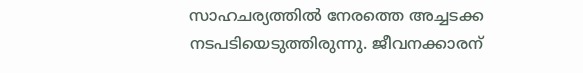സാഹചര്യത്തിൽ നേരത്തെ അച്ചടക്ക നടപടിയെടുത്തിരുന്നു. ജീവനക്കാരന്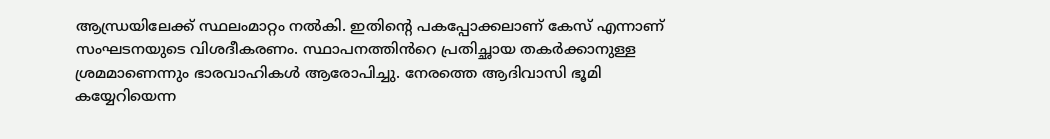ആന്ധ്രയിലേക്ക് സ്ഥലംമാറ്റം നൽകി. ഇതിന്റെ പകപ്പോക്കലാണ് കേസ് എന്നാണ് സംഘടനയുടെ വിശദീകരണം. സ്ഥാപനത്തിൻറെ പ്രതിച്ഛായ തകർക്കാനുള്ള ശ്രമമാണെന്നും ഭാരവാഹികൾ ആരോപിച്ചു. നേരത്തെ ആദിവാസി ഭൂമി കയ്യേറിയെന്ന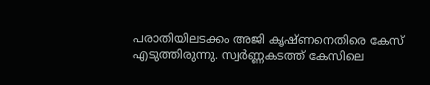പരാതിയിലടക്കം അജി കൃഷ്ണനെതിരെ കേസ് എടുത്തിരുന്നു. സ്വർണ്ണകടത്ത് കേസിലെ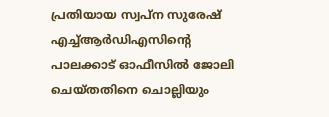പ്രതിയായ സ്വപ്ന സുരേഷ് എച്ച്ആർഡിഎസിന്റെ പാലക്കാട് ഓഫീസിൽ ജോലി ചെയ്തതിനെ ചൊല്ലിയും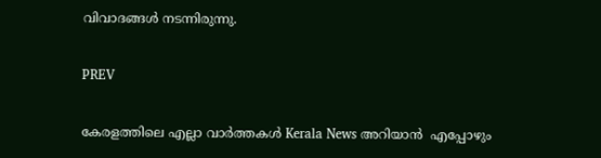വിവാദങ്ങൾ നടന്നിരുന്നു.

PREV

കേരളത്തിലെ എല്ലാ വാർത്തകൾ Kerala News അറിയാൻ  എപ്പോഴും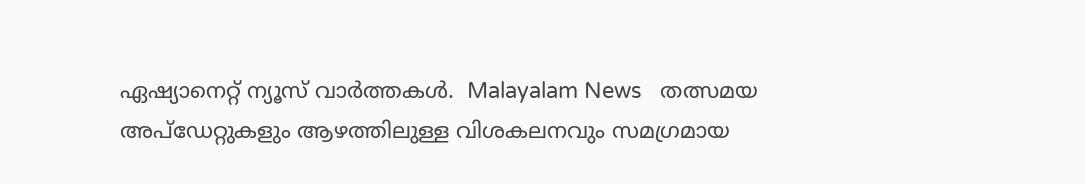ഏഷ്യാനെറ്റ് ന്യൂസ് വാർത്തകൾ.  Malayalam News   തത്സമയ അപ്‌ഡേറ്റുകളും ആഴത്തിലുള്ള വിശകലനവും സമഗ്രമായ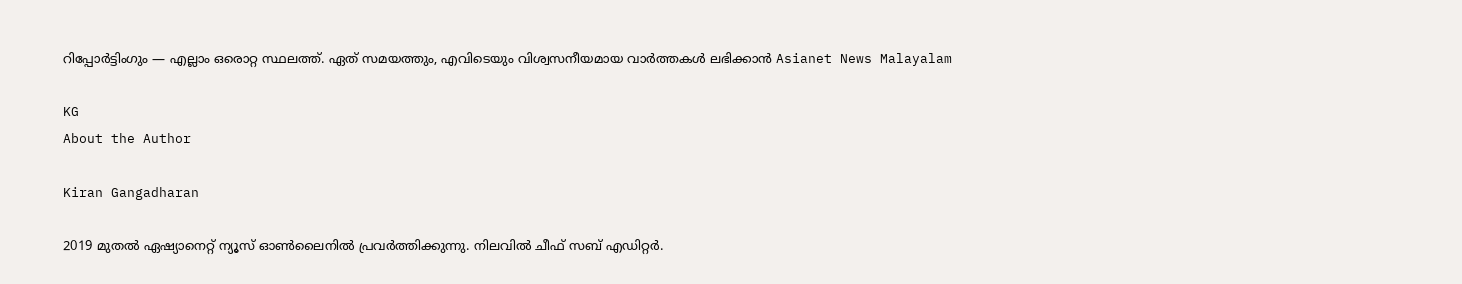റിപ്പോർട്ടിംഗും — എല്ലാം ഒരൊറ്റ സ്ഥലത്ത്. ഏത് സമയത്തും, എവിടെയും വിശ്വസനീയമായ വാർത്തകൾ ലഭിക്കാൻ Asianet News Malayalam

KG
About the Author

Kiran Gangadharan

2019 മുതല്‍ ഏഷ്യാനെറ്റ് ന്യൂസ് ഓണ്‍ലൈനില്‍ പ്രവര്‍ത്തിക്കുന്നു. നിലവില്‍ ചീഫ് സബ് എഡിറ്റർ.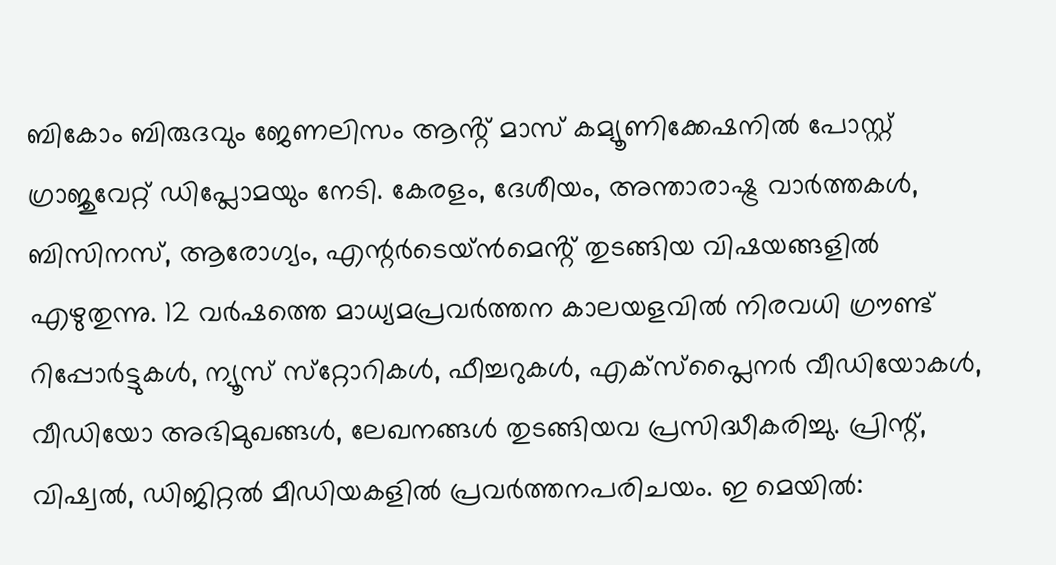ബികോം ബിരുദവും ജേണലിസം ആൻ്റ് മാസ് കമ്യൂണിക്കേഷനിൽ പോസ്റ്റ് ഗ്രാജുവേറ്റ് ഡിപ്ലോമയും നേടി. കേരളം, ദേശീയം, അന്താരാഷ്ട്ര വാര്‍ത്തകള്‍, ബിസിനസ്, ആരോഗ്യം, എന്റർടെയ്ൻമെൻ്റ് തുടങ്ങിയ വിഷയങ്ങളില്‍ എഴുതുന്നു. 12 വര്‍ഷത്തെ മാധ്യമപ്രവര്‍ത്തന കാലയളവില്‍ നിരവധി ഗ്രൗണ്ട് റിപ്പോര്‍ട്ടുകള്‍, ന്യൂസ് സ്‌റ്റോറികള്‍, ഫീച്ചറുകള്‍, എക്‌സ്‌പ്ലൈന‍ർ വീഡിയോകൾ, വീഡിയോ അഭിമുഖങ്ങള്‍, ലേഖനങ്ങള്‍ തുടങ്ങിയവ പ്രസിദ്ധീകരിച്ചു. പ്രിന്റ്, വിഷ്വല്‍, ഡിജിറ്റല്‍ മീഡിയകളില്‍ പ്രവര്‍ത്തനപരിചയം. ഇ മെയില്‍: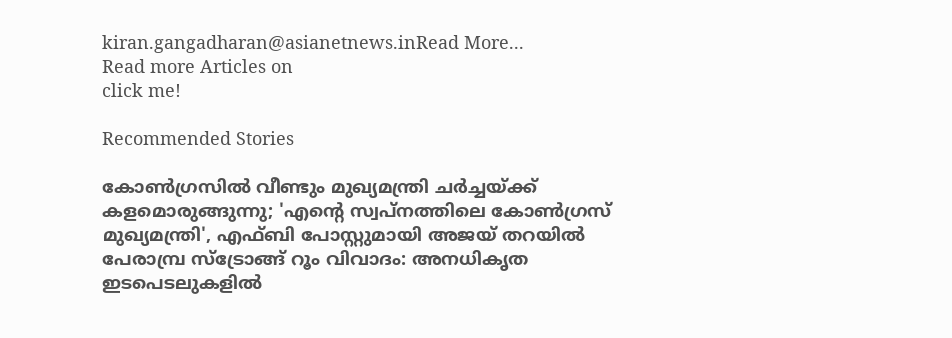kiran.gangadharan@asianetnews.inRead More...
Read more Articles on
click me!

Recommended Stories

കോൺഗ്രസില്‍ വീണ്ടും മുഖ്യമന്ത്രി ചർച്ചയ്ക്ക് കളമൊരുങ്ങുന്നു; 'എന്‍റെ സ്വപ്നത്തിലെ കോൺഗ്രസ് മുഖ്യമന്ത്രി', എഫ്ബി പോസ്റ്റുമായി അജയ് തറയിൽ
പേരാമ്പ്ര സ്ട്രോങ്ങ് റൂം വിവാദം: അനധികൃത ഇടപെടലുകളിൽ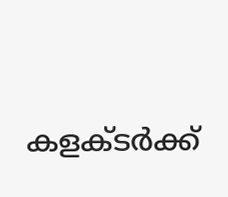കളക്ടർക്ക്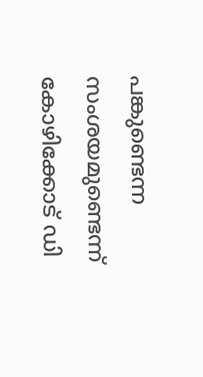പങ്കുണ്ടെന്ന സംശയമുണ്ടെന്ന് കോഴിക്കോട് ഡി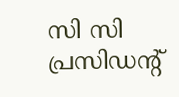സി സി പ്രസിഡന്റ്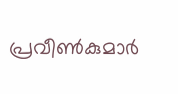പ്രവീൺകുമാർ